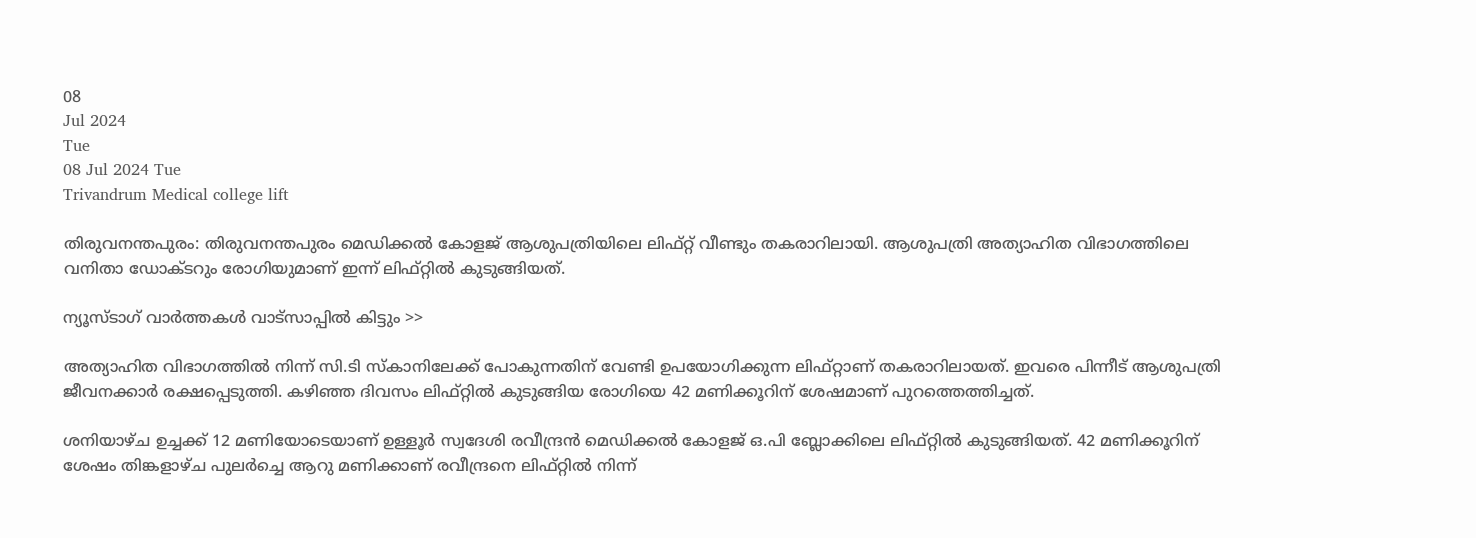08
Jul 2024
Tue
08 Jul 2024 Tue
Trivandrum Medical college lift

തിരുവനന്തപുരം: തിരുവനന്തപുരം മെഡിക്കല്‍ കോളജ് ആശുപത്രിയിലെ ലിഫ്റ്റ് വീണ്ടും തകരാറിലായി. ആശുപത്രി അത്യാഹിത വിഭാഗത്തിലെ വനിതാ ഡോക്ടറും രോഗിയുമാണ് ഇന്ന് ലിഫ്റ്റില്‍ കുടുങ്ങിയത്.

ന്യൂസ്ടാഗ് വാര്‍ത്തകള്‍ വാട്‌സാപ്പില്‍ കിട്ടും >>

അത്യാഹിത വിഭാഗത്തില്‍ നിന്ന് സി.ടി സ്‌കാനിലേക്ക് പോകുന്നതിന് വേണ്ടി ഉപയോഗിക്കുന്ന ലിഫ്റ്റാണ് തകരാറിലായത്. ഇവരെ പിന്നീട് ആശുപത്രി ജീവനക്കാര്‍ രക്ഷപ്പെടുത്തി. കഴിഞ്ഞ ദിവസം ലിഫ്റ്റില്‍ കുടുങ്ങിയ രോഗിയെ 42 മണിക്കൂറിന് ശേഷമാണ് പുറത്തെത്തിച്ചത്.

ശനിയാഴ്ച ഉച്ചക്ക് 12 മണിയോടെയാണ് ഉള്ളൂര്‍ സ്വദേശി രവീന്ദ്രന്‍ മെഡിക്കല്‍ കോളജ് ഒ.പി ബ്ലോക്കിലെ ലിഫ്റ്റില്‍ കുടുങ്ങിയത്. 42 മണിക്കൂറിന് ശേഷം തിങ്കളാഴ്ച പുലര്‍ച്ചെ ആറു മണിക്കാണ് രവീന്ദ്രനെ ലിഫ്റ്റില്‍ നിന്ന്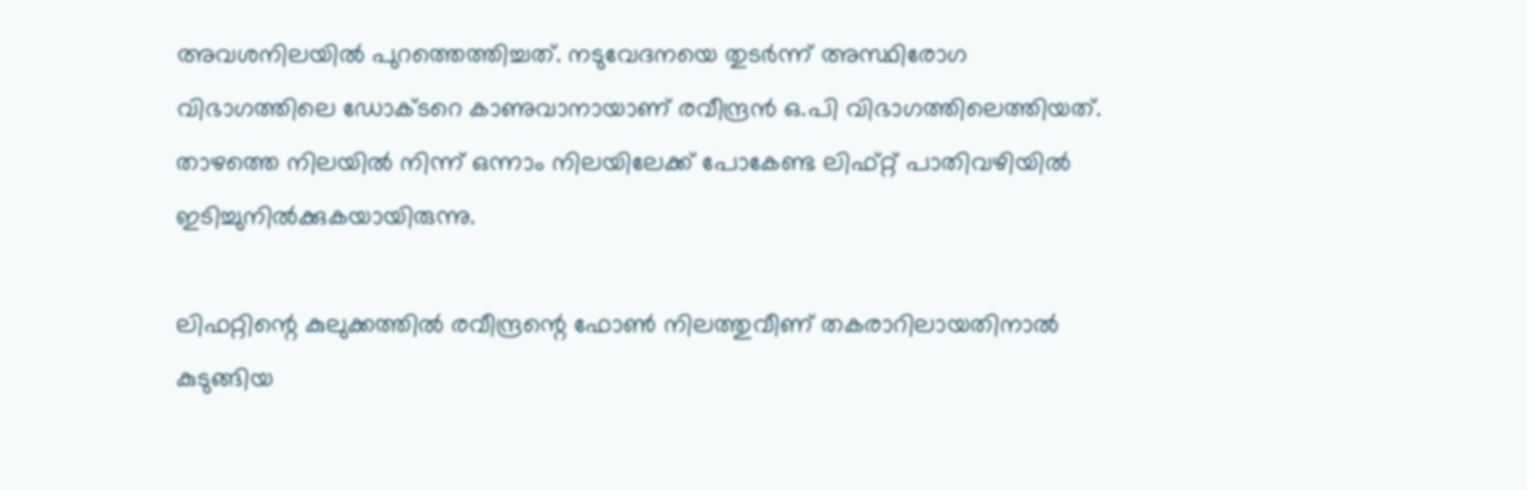അവശനിലയില്‍ പുറത്തെത്തിച്ചത്. നടുവേദനയെ തുടര്‍ന്ന് അസ്ഥിരോഗ വിഭാഗത്തിലെ ഡോക്ടറെ കാണുവാനായാണ് രവീന്ദ്രന്‍ ഒ.പി വിഭാഗത്തിലെത്തിയത്. താഴത്തെ നിലയില്‍ നിന്ന് ഒന്നാം നിലയിലേക്ക് പോകേണ്ട ലിഫ്റ്റ് പാതിവഴിയില്‍ ഇടിച്ചുനില്‍ക്കുകയായിരുന്നു.

ലിഫറ്റിന്റെ കുലുക്കത്തില്‍ രവീന്ദ്രന്റെ ഫോണ്‍ നിലത്തുവീണ് തകരാറിലായതിനാല്‍ കുടുങ്ങിയ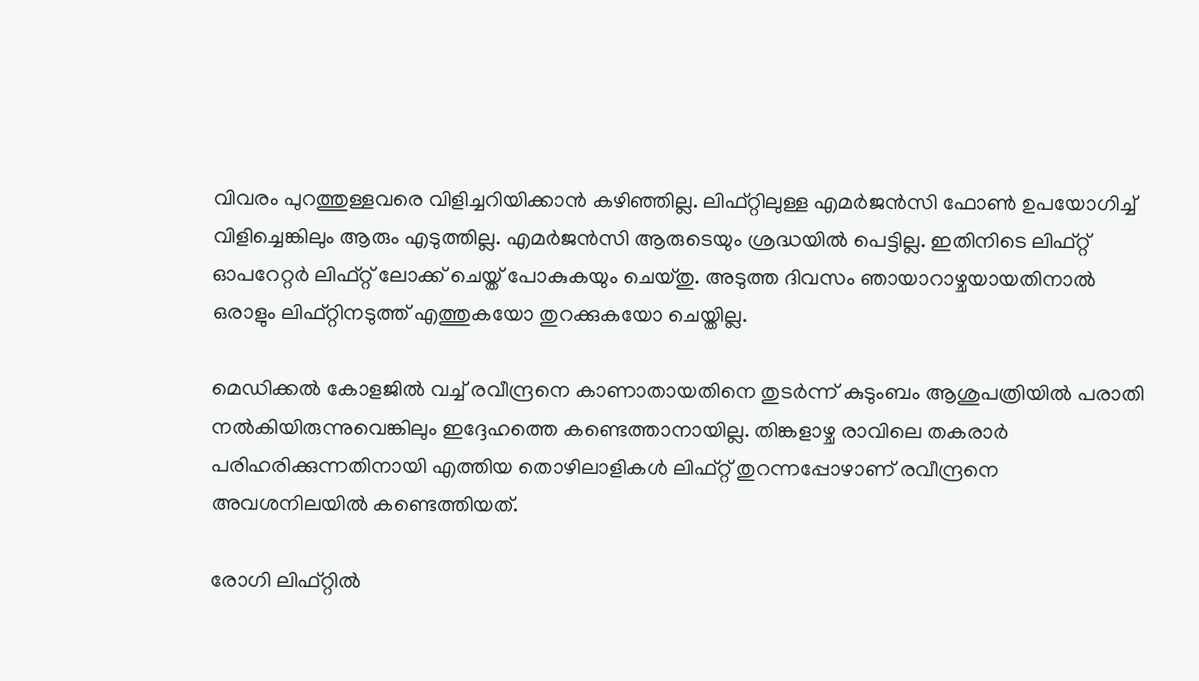വിവരം പുറത്തുള്ളവരെ വിളിച്ചറിയിക്കാന്‍ കഴിഞ്ഞില്ല. ലിഫ്റ്റിലുള്ള എമര്‍ജന്‍സി ഫോണ്‍ ഉപയോഗിച്ച് വിളിച്ചെങ്കിലും ആരും എടുത്തില്ല. എമര്‍ജന്‍സി ആരുടെയും ശ്രദ്ധയില്‍ പെട്ടില്ല. ഇതിനിടെ ലിഫ്റ്റ് ഓപറേറ്റര്‍ ലിഫ്റ്റ് ലോക്ക് ചെയ്ത് പോകുകയും ചെയ്തു. അടുത്ത ദിവസം ഞായാറാഴ്ചയായതിനാല്‍ ഒരാളും ലിഫ്റ്റിനടുത്ത് എത്തുകയോ തുറക്കുകയോ ചെയ്തില്ല.

മെഡിക്കല്‍ കോളജില്‍ വച്ച് രവീന്ദ്രനെ കാണാതായതിനെ തുടര്‍ന്ന് കുടുംബം ആശുപത്രിയില്‍ പരാതി നല്‍കിയിരുന്നുവെങ്കിലും ഇദ്ദേഹത്തെ കണ്ടെത്താനായില്ല. തിങ്കളാഴ്ച രാവിലെ തകരാര്‍ പരിഹരിക്കുന്നതിനായി എത്തിയ തൊഴിലാളികള്‍ ലിഫ്റ്റ് തുറന്നപ്പോഴാണ് രവീന്ദ്രനെ അവശനിലയില്‍ കണ്ടെത്തിയത്.

രോഗി ലിഫ്റ്റില്‍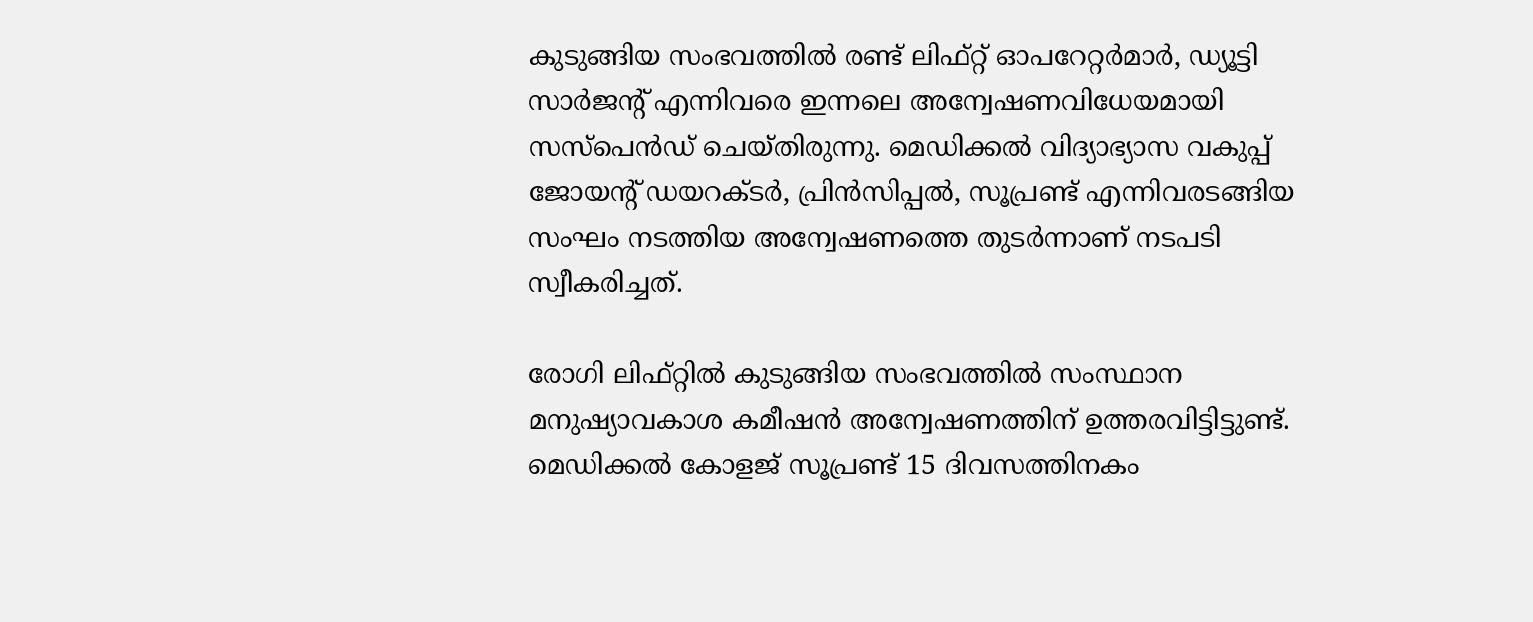കുടുങ്ങിയ സംഭവത്തില്‍ രണ്ട് ലിഫ്റ്റ് ഓപറേറ്റര്‍മാര്‍, ഡ്യൂട്ടി സാര്‍ജന്റ് എന്നിവരെ ഇന്നലെ അന്വേഷണവിധേയമായി സസ്പെന്‍ഡ് ചെയ്തിരുന്നു. മെഡിക്കല്‍ വിദ്യാഭ്യാസ വകുപ്പ് ജോയന്റ് ഡയറക്ടര്‍, പ്രിന്‍സിപ്പല്‍, സൂപ്രണ്ട് എന്നിവരടങ്ങിയ സംഘം നടത്തിയ അന്വേഷണത്തെ തുടര്‍ന്നാണ് നടപടി സ്വീകരിച്ചത്.

രോഗി ലിഫ്റ്റില്‍ കുടുങ്ങിയ സംഭവത്തില്‍ സംസ്ഥാന മനുഷ്യാവകാശ കമീഷന്‍ അന്വേഷണത്തിന് ഉത്തരവിട്ടിട്ടുണ്ട്. മെഡിക്കല്‍ കോളജ് സൂപ്രണ്ട് 15 ദിവസത്തിനകം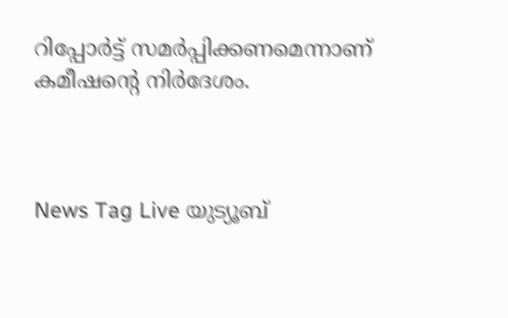റിപ്പോര്‍ട്ട് സമര്‍പ്പിക്കണമെന്നാണ് കമീഷന്റെ നിര്‍ദേശം.



News Tag Live യുട്യൂബ്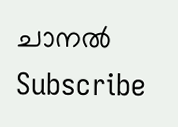ചാനല്‍ Subscribe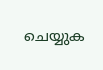ചെയ്യുക